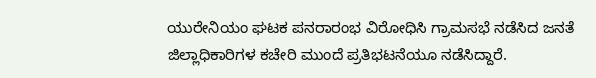ಯುರೇನಿಯಂ ಘಟಕ ಪನರಾರಂಭ ವಿರೋಧಿಸಿ ಗ್ರಾಮಸಭೆ ನಡೆಸಿದ ಜನತೆ ಜಿಲ್ಲಾಧಿಕಾರಿಗಳ ಕಚೇರಿ ಮುಂದೆ ಪ್ರತಿಭಟನೆಯೂ ನಡೆಸಿದ್ದಾರೆ.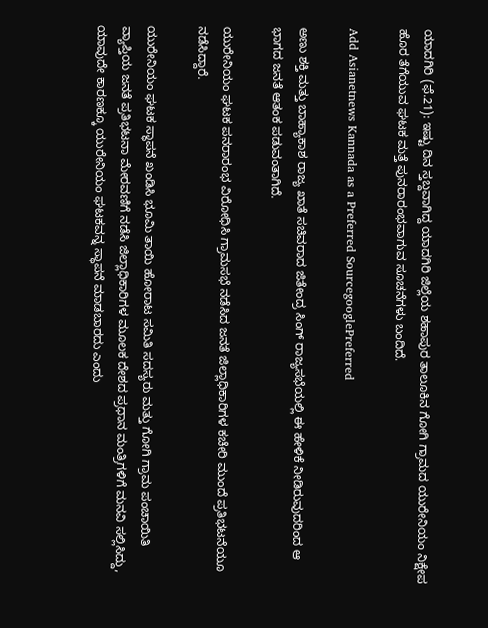ಯಾದಗಿರಿ (ಫೆ.21): ಇಷ್ಟು ದಿನ ಸ್ತಬ್ದವಾಗಿದ್ದ ಯಾದಗಿರಿ ಜಿಲ್ಲೆಯ ಶಹಾಪುರ ತಾಲೂಕಿನ ಗೋಗಿ ಗ್ರಾಮದ ಯುರೇನಿಯಂ ನಿಕ್ಷೇಪ ಹೊರ ತೆಗೆಯುವ ಘಟಕ ಮತ್ತೆ ಪುನರಾರಂಭವಾಗುವ ಸೂಚನೆಗಳು ಬಂದಿದೆ.

Add Asianetnews Kannada as a Preferred SourcegooglePreferred

ಅಣು ಶಕ್ತಿ ಮತ್ತು ಬಾಹ್ಯಾಕಾಶ ರಾಜ್ಯ ಖಾತೆ ಸಚಿವರಾದ ಜಿತೇಂದ್ರ ಸಿಂಗ್ ರಾಜ್ಯಸಭೆಯಲ್ಲಿ ಈ ಹೇಳಿಕೆ ನೀಡಿರುವುದರಿಂದ ಆ ಭಾಗದ ಜನತೆ ಆತಂಕ ಪಡುವಂತಾಗಿದೆ.

ಯುರೇನಿಯಂ ಘಟಕ ಪನರಾರಂಭ ವಿರೋಧಿಸಿ ಗ್ರಾಮಸಭೆ ನಡೆಸಿದ ಜನತೆ ಜಿಲ್ಲಾಧಿಕಾರಿಗಳ ಕಚೇರಿ ಮುಂದೆ ಪ್ರತಿಭಟನೆಯೂ ನಡೆಸಿದ್ದಾರೆ.

ಯುರೇನಿಯಂ ಘಟಕ ಸ್ಥಾಪನೆ ಖಂಡಿಸಿ ಭೂಮಿ ತಾಯಿ ಹೋರಾಟ ಸಮಿತಿ ಸದಸ್ಯರು ಮತ್ತು ಗೋಗಿ ಗ್ರಾಮ ಪಂಚಾಯಿತಿ ವ್ಯಾಪ್ತಿಯ ಜನತೆ ಪ್ರತಿಭಟನಾ ಮೇರವಣಿಗೆ ನಡೆಸಿ ಜಿಲ್ಲಾಧಿಕಾರಿಗಳ ಮೂಲಕ ದೇಶದ ಪ್ರಧಾನ ಮಂತ್ರಿಗಳಿಗೆ ಮನವಿ ಸಲ್ಲಿಸಿದ್ದು, ಯಾವುದೇ ಕಾರಣಕ್ಕೂ ಯುರೇನಿಯಂ ಘಟಕವನ್ನ ಸ್ಥಾಪನೆ ಮಾಡಬಾರದು ಎಂದು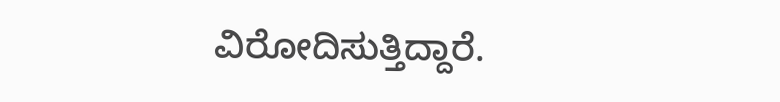ವಿರೋದಿಸುತ್ತಿದ್ದಾರೆ.